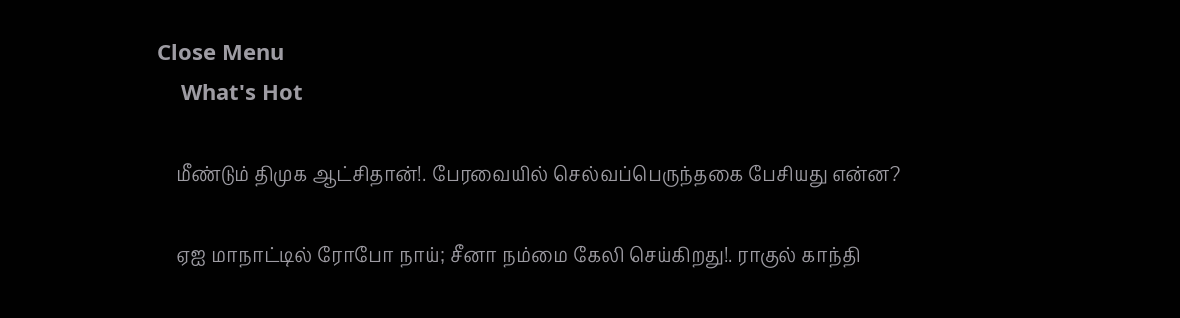Close Menu
    What's Hot

    மீண்டும் திமுக ஆட்சிதான்!. பேரவையில் செல்வப்பெருந்தகை பேசியது என்ன?

    ஏஐ மாநாட்டில் ரோபோ நாய்; சீனா நம்மை கேலி செய்கிறது!. ராகுல் காந்தி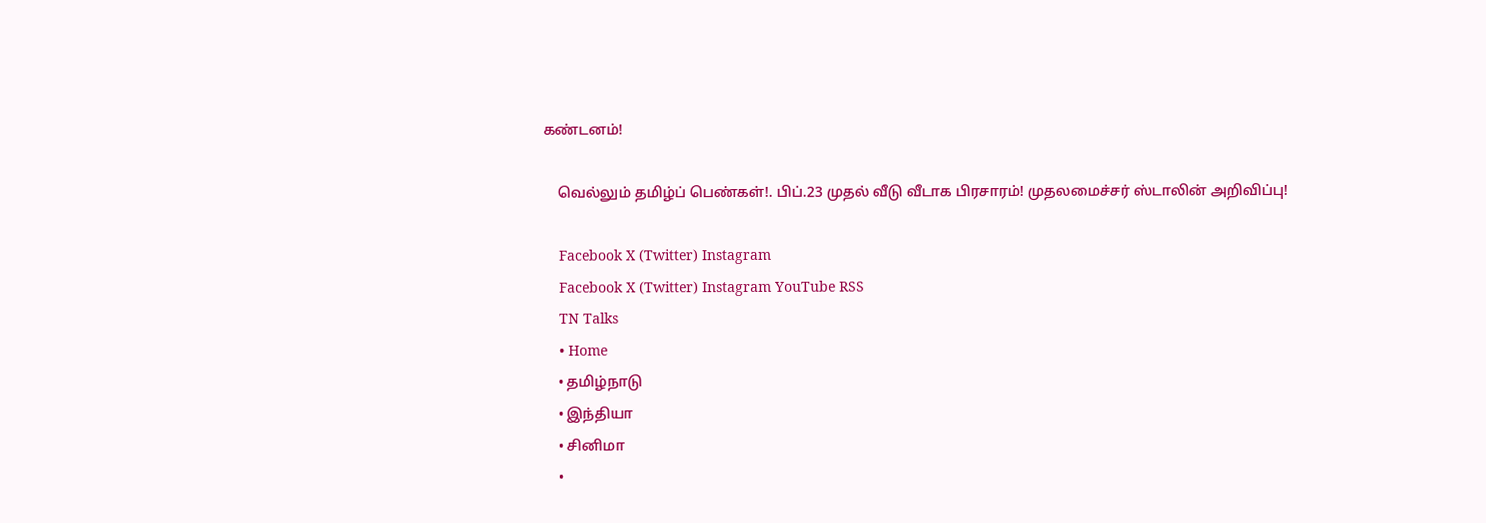கண்டனம்!

    வெல்லும் தமிழ்ப் பெண்கள்!. பிப்.23 முதல் வீடு வீடாக பிரசாரம்! முதலமைச்சர் ஸ்டாலின் அறிவிப்பு!

    Facebook X (Twitter) Instagram
    Facebook X (Twitter) Instagram YouTube RSS
    TN Talks
    • Home
    • தமிழ்நாடு
    • இந்தியா
    • சினிமா
    •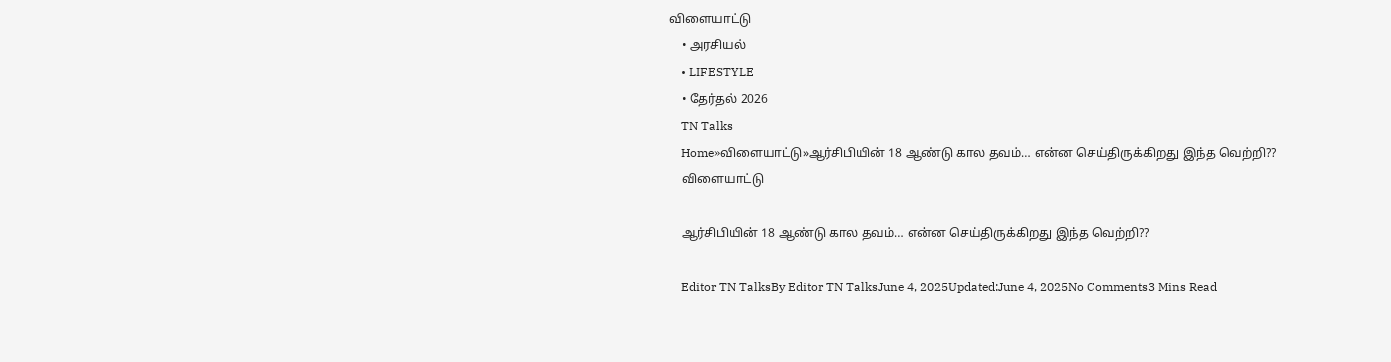விளையாட்டு
    • அரசியல்
    • LIFESTYLE
    • தேர்தல் 2026
    TN Talks
    Home»விளையாட்டு»ஆர்சிபியின் 18 ஆண்டு கால தவம்… என்ன செய்திருக்கிறது இந்த வெற்றி??
    விளையாட்டு

    ஆர்சிபியின் 18 ஆண்டு கால தவம்… என்ன செய்திருக்கிறது இந்த வெற்றி??

    Editor TN TalksBy Editor TN TalksJune 4, 2025Updated:June 4, 2025No Comments3 Mins Read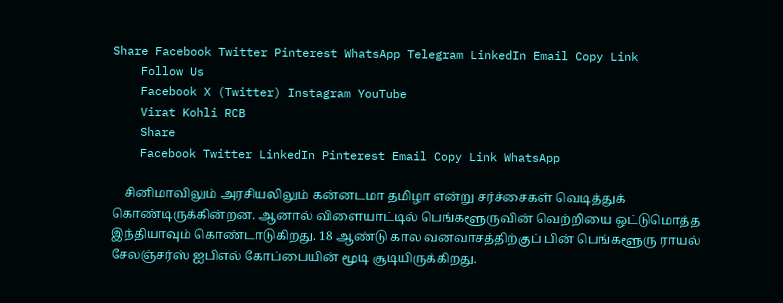Share Facebook Twitter Pinterest WhatsApp Telegram LinkedIn Email Copy Link
    Follow Us
    Facebook X (Twitter) Instagram YouTube
    Virat Kohli RCB
    Share
    Facebook Twitter LinkedIn Pinterest Email Copy Link WhatsApp

    சினிமாவிலும் அரசியலிலும் கன்னடமா தமிழா என்று சர்ச்சைகள் வெடித்துக் கொண்டிருக்கின்றன. ஆனால் விளையாட்டில் பெங்களூருவின் வெற்றியை ஒட்டுமொத்த இந்தியாவும் கொண்டாடுகிறது. 18 ஆண்டு கால வனவாசத்திற்குப் பின் பெங்களூரு ராயல் சேலஞ்சர்ஸ் ஐபிஎல் கோப்பையின் மூடி சூடியிருக்கிறது.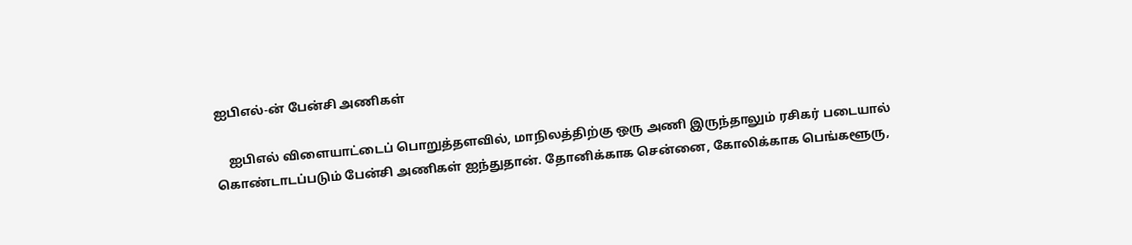ஐபிஎல்-ன் பேன்சி அணிகள்

    ஐபிஎல் விளையாட்டைப் பொறுத்தளவில், மாநிலத்திற்கு ஒரு அணி இருந்தாலும் ரசிகர் படையால் கொண்டாடப்படும் பேன்சி அணிகள் ஐந்துதான். தோனிக்காக சென்னை, கோலிக்காக பெங்களூரு,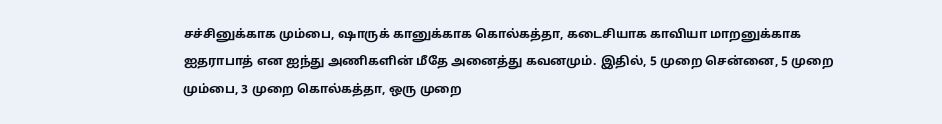சச்சினுக்காக மும்பை, ஷாருக் கானுக்காக கொல்கத்தா, கடைசியாக காவியா மாறனுக்காக ஐதராபாத் என ஐந்து அணிகளின் மீதே அனைத்து கவனமும். இதில், 5 முறை சென்னை, 5 முறை மும்பை, 3 முறை கொல்கத்தா, ஒரு முறை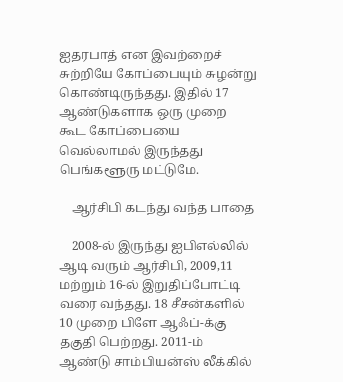ஐதரபாத் என இவற்றைச் சுற்றியே கோப்பையும் சுழன்று கொண்டிருந்தது. இதில் 17 ஆண்டுகளாக ஒரு முறை கூட கோப்பையை வெல்லாமல் இருந்தது பெங்களூரு மட்டுமே.

    ஆர்சிபி கடந்து வந்த பாதை

    2008-ல் இருந்து ஐபிஎல்லில் ஆடி வரும் ஆர்சிபி, 2009,11 மற்றும் 16-ல் இறுதிப்போட்டி வரை வந்தது. 18 சீசன்களில் 10 முறை பிளே ஆஃப்-க்கு தகுதி பெற்றது. 2011-ம் ஆண்டு சாம்பியன்ஸ் லீக்கில்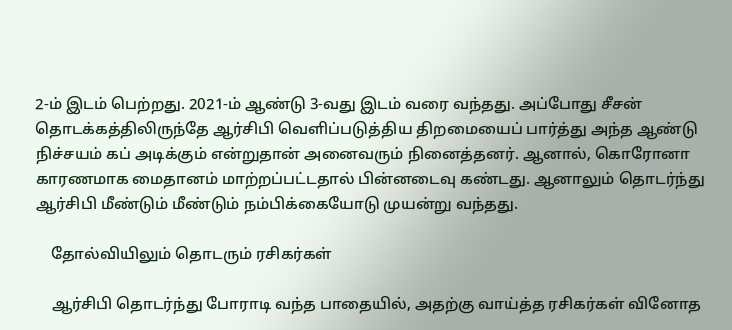2-ம் இடம் பெற்றது. 2021-ம் ஆண்டு 3-வது இடம் வரை வந்தது. அப்போது சீசன் தொடக்கத்திலிருந்தே ஆர்சிபி வெளிப்படுத்திய திறமையைப் பார்த்து அந்த ஆண்டு நிச்சயம் கப் அடிக்கும் என்றுதான் அனைவரும் நினைத்தனர். ஆனால், கொரோனா காரணமாக மைதானம் மாற்றப்பட்டதால் பின்னடைவு கண்டது. ஆனாலும் தொடர்ந்து ஆர்சிபி மீண்டும் மீண்டும் நம்பிக்கையோடு முயன்று வந்தது.

    தோல்வியிலும் தொடரும் ரசிகர்கள்

    ஆர்சிபி தொடர்ந்து போராடி வந்த பாதையில், அதற்கு வாய்த்த ரசிகர்கள் வினோத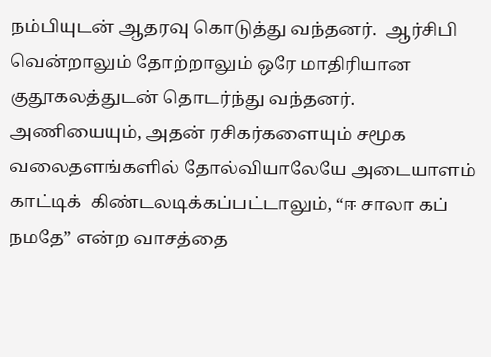நம்பியுடன் ஆதரவு கொடுத்து வந்தனர்.  ஆர்சிபி வென்றாலும் தோற்றாலும் ஒரே மாதிரியான குதூகலத்துடன் தொடர்ந்து வந்தனர். அணியையும், அதன் ரசிகர்களையும் சமூக வலைதளங்களில் தோல்வியாலேயே அடையாளம் காட்டிக்  கிண்டலடிக்கப்பட்டாலும், “ஈ சாலா கப் நமதே” என்ற வாசத்தை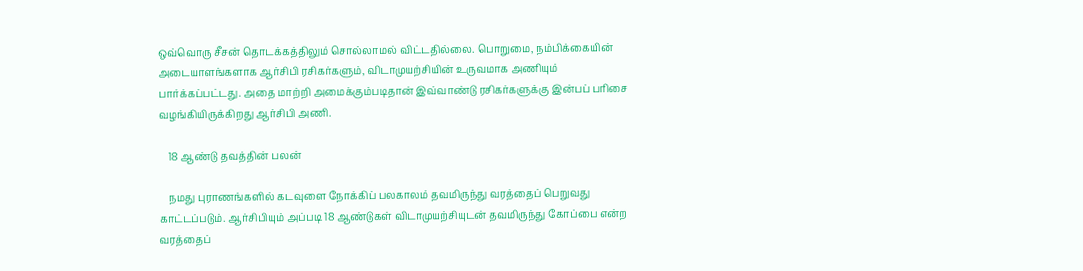ஒவ்வொரு சீசன் தொடக்கத்திலும் சொல்லாமல் விட்டதில்லை. பொறுமை, நம்பிக்கையின் அடையாளங்களாக ஆர்சிபி ரசிகர்களும், விடாமுயற்சியின் உருவமாக அணியும் பார்க்கப்பட்டது. அதை மாற்றி அமைக்கும்படிதான் இவ்வாண்டு ரசிகர்களுக்கு இன்பப் பரிசை வழங்கியிருக்கிறது ஆர்சிபி அணி.

    18 ஆண்டு தவத்தின் பலன்

    நமது புராணங்களில் கடவுளை நோக்கிப் பலகாலம் தவமிருந்து வரத்தைப் பெறுவது காட்டப்படும். ஆர்சிபியும் அப்படி 18 ஆண்டுகள் விடாமுயற்சியுடன் தவமிருந்து கோப்பை என்ற வரத்தைப்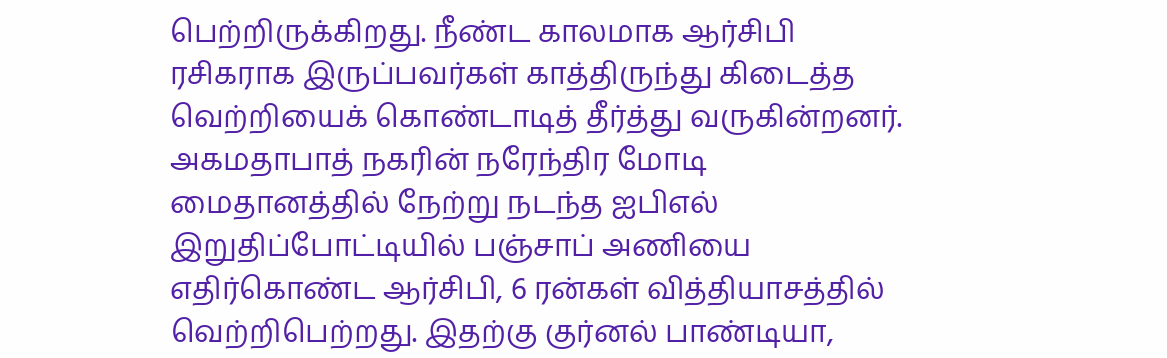பெற்றிருக்கிறது. நீண்ட காலமாக ஆர்சிபி ரசிகராக இருப்பவர்கள் காத்திருந்து கிடைத்த வெற்றியைக் கொண்டாடித் தீர்த்து வருகின்றனர். அகமதாபாத் நகரின் நரேந்திர மோடி மைதானத்தில் நேற்று நடந்த ஐபிஎல் இறுதிப்போட்டியில் பஞ்சாப் அணியை எதிர்கொண்ட ஆர்சிபி, 6 ரன்கள் வித்தியாசத்தில் வெற்றிபெற்றது. இதற்கு குர்னல் பாண்டியா,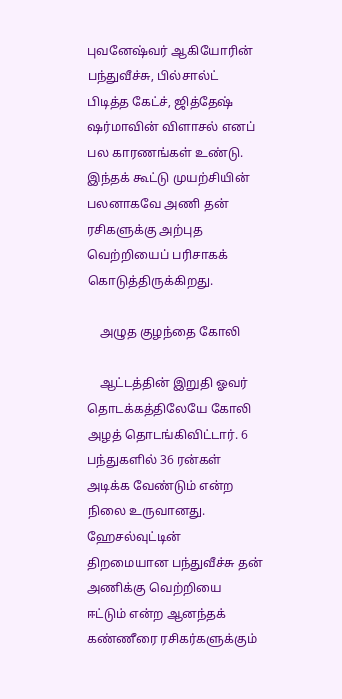புவனேஷ்வர் ஆகியோரின் பந்துவீச்சு, பில்சால்ட் பிடித்த கேட்ச், ஜித்தேஷ் ஷர்மாவின் விளாசல் எனப் பல காரணங்கள் உண்டு. இந்தக் கூட்டு முயற்சியின் பலனாகவே அணி தன் ரசிகளுக்கு அற்புத வெற்றியைப் பரிசாகக் கொடுத்திருக்கிறது.

    அழுத குழந்தை கோலி

    ஆட்டத்தின் இறுதி ஓவர் தொடக்கத்திலேயே கோலி அழத் தொடங்கிவிட்டார். 6 பந்துகளில் 36 ரன்கள் அடிக்க வேண்டும் என்ற நிலை உருவானது. ஹேசல்வுட்டின் திறமையான பந்துவீச்சு தன் அணிக்கு வெற்றியை ஈட்டும் என்ற ஆனந்தக் கண்ணீரை ரசிகர்களுக்கும்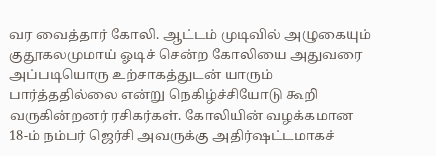வர வைத்தார் கோலி. ஆட்டம் முடிவில் அழுகையும் குதூகலமுமாய் ஓடிச் சென்ற கோலியை அதுவரை அப்படியொரு உற்சாகத்துடன் யாரும் பார்த்ததில்லை என்று நெகிழ்ச்சியோடு கூறி வருகின்றனர் ரசிகர்கள். கோலியின் வழக்கமான 18-ம் நம்பர் ஜெர்சி அவருக்கு அதிர்ஷட்டமாகச்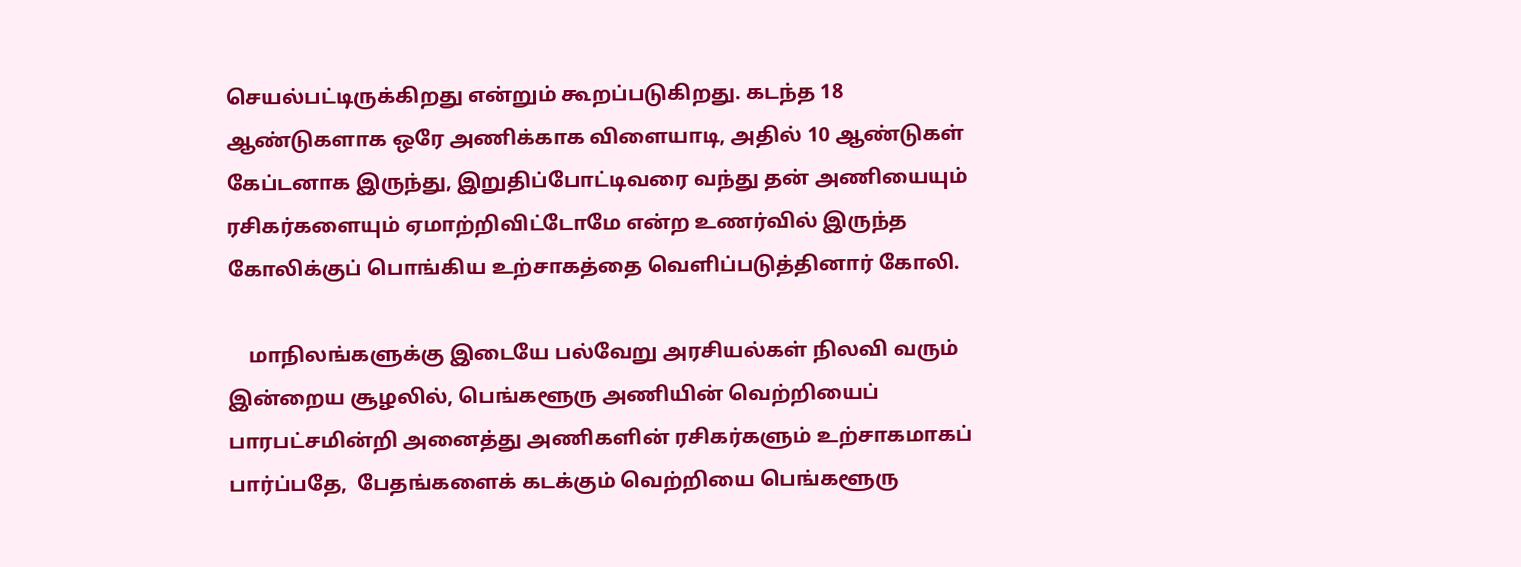செயல்பட்டிருக்கிறது என்றும் கூறப்படுகிறது. கடந்த 18 ஆண்டுகளாக ஒரே அணிக்காக விளையாடி, அதில் 10 ஆண்டுகள் கேப்டனாக இருந்து, இறுதிப்போட்டிவரை வந்து தன் அணியையும் ரசிகர்களையும் ஏமாற்றிவிட்டோமே என்ற உணர்வில் இருந்த கோலிக்குப் பொங்கிய உற்சாகத்தை வெளிப்படுத்தினார் கோலி.

    மாநிலங்களுக்கு இடையே பல்வேறு அரசியல்கள் நிலவி வரும் இன்றைய சூழலில், பெங்களூரு அணியின் வெற்றியைப் பாரபட்சமின்றி அனைத்து அணிகளின் ரசிகர்களும் உற்சாகமாகப் பார்ப்பதே,  பேதங்களைக் கடக்கும் வெற்றியை பெங்களூரு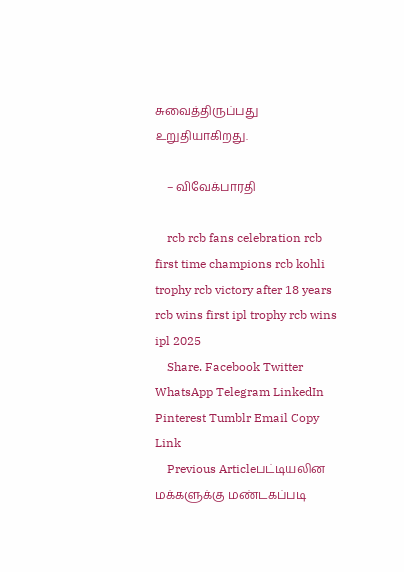சுவைத்திருப்பது உறுதியாகிறது.

    – விவேக்பாரதி

    rcb rcb fans celebration rcb first time champions rcb kohli trophy rcb victory after 18 years rcb wins first ipl trophy rcb wins ipl 2025
    Share. Facebook Twitter WhatsApp Telegram LinkedIn Pinterest Tumblr Email Copy Link
    Previous Articleபட்டியலின மக்களுக்கு மண்டகப்படி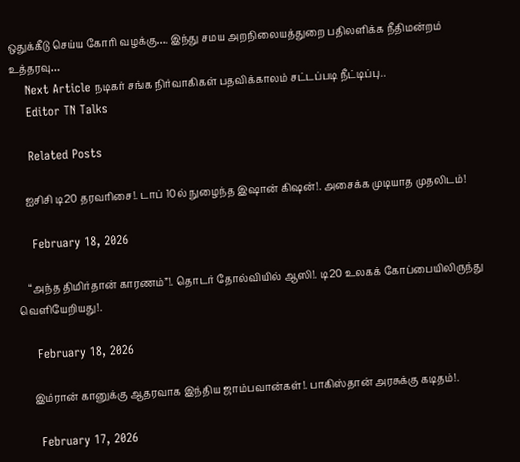ஒதுக்கீடு செய்ய கோரி வழக்கு…. இந்து சமய அறநிலையத்துறை பதிலளிக்க நீதிமன்றம் உத்தரவு…
    Next Article நடிகர் சங்க நிர்வாகிகள் பதவிக்காலம் சட்டப்படி நீட்டிப்பு..
    Editor TN Talks

    Related Posts

    ஐசிசி டி20 தரவரிசை!. டாப் 10ல் நுழைந்த இஷான் கிஷன்!. அசைக்க முடியாத முதலிடம்!

    February 18, 2026

    “அந்த திமிர்தான் காரணம்”!. தொடர் தோல்வியில் ஆஸி!. டி20 உலகக் கோப்பையிலிருந்து வெளியேறியது!.

    February 18, 2026

    இம்ரான் கானுக்கு ஆதரவாக இந்திய ஜாம்பவான்கள்!. பாகிஸ்தான் அரசுக்கு கடிதம்!.

    February 17, 2026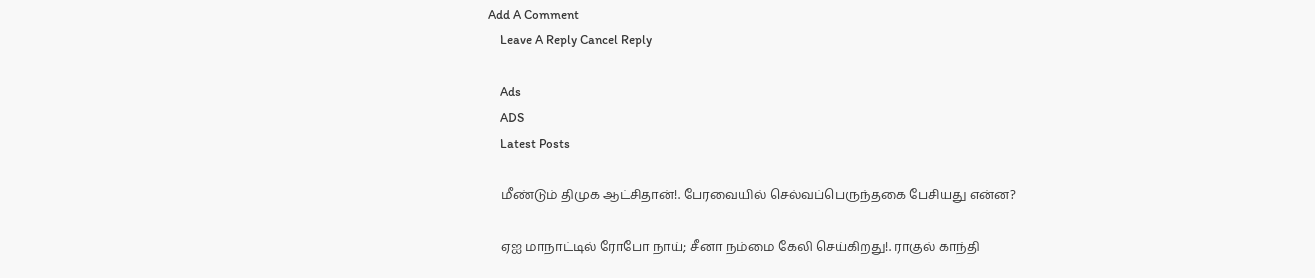Add A Comment
    Leave A Reply Cancel Reply

    Ads
    ADS
    Latest Posts

    மீண்டும் திமுக ஆட்சிதான்!. பேரவையில் செல்வப்பெருந்தகை பேசியது என்ன?

    ஏஐ மாநாட்டில் ரோபோ நாய்; சீனா நம்மை கேலி செய்கிறது!. ராகுல் காந்தி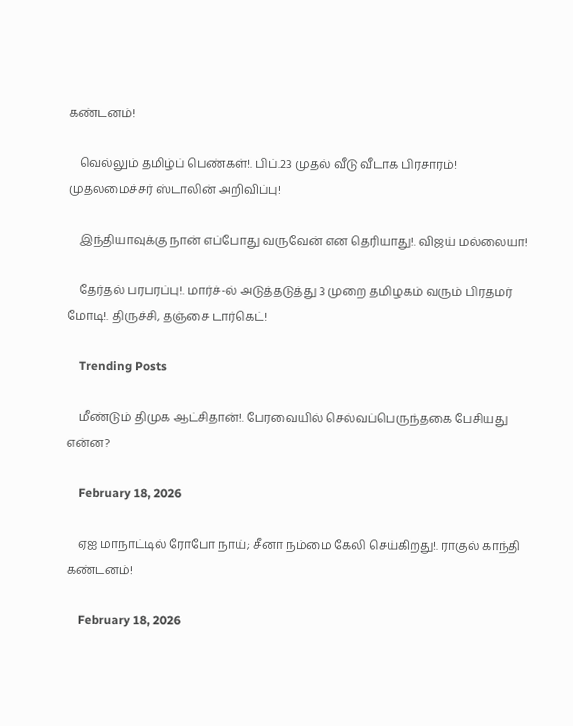கண்டனம்!

    வெல்லும் தமிழ்ப் பெண்கள்!. பிப்.23 முதல் வீடு வீடாக பிரசாரம்! முதலமைச்சர் ஸ்டாலின் அறிவிப்பு!

    இந்தியாவுக்கு நான் எப்போது வருவேன் என தெரியாது!. விஜய் மல்லையா!

    தேர்தல் பரபரப்பு!. மார்ச்-ல் அடுத்தடுத்து 3 முறை தமிழகம் வரும் பிரதமர் மோடி!. திருச்சி, தஞ்சை டார்கெட்!

    Trending Posts

    மீண்டும் திமுக ஆட்சிதான்!. பேரவையில் செல்வப்பெருந்தகை பேசியது என்ன?

    February 18, 2026

    ஏஐ மாநாட்டில் ரோபோ நாய்; சீனா நம்மை கேலி செய்கிறது!. ராகுல் காந்தி கண்டனம்!

    February 18, 2026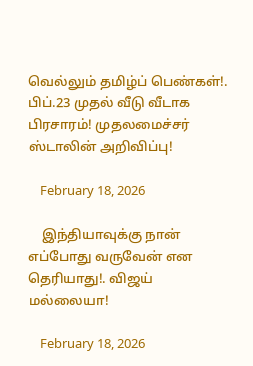வெல்லும் தமிழ்ப் பெண்கள்!. பிப்.23 முதல் வீடு வீடாக பிரசாரம்! முதலமைச்சர் ஸ்டாலின் அறிவிப்பு!

    February 18, 2026

    இந்தியாவுக்கு நான் எப்போது வருவேன் என தெரியாது!. விஜய் மல்லையா!

    February 18, 2026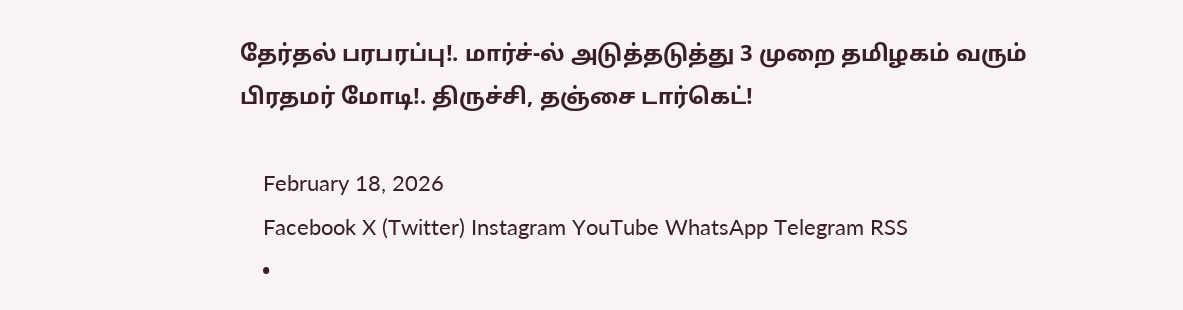தேர்தல் பரபரப்பு!. மார்ச்-ல் அடுத்தடுத்து 3 முறை தமிழகம் வரும் பிரதமர் மோடி!. திருச்சி, தஞ்சை டார்கெட்!

    February 18, 2026
    Facebook X (Twitter) Instagram YouTube WhatsApp Telegram RSS
    •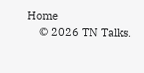Home
    © 2026 TN Talks.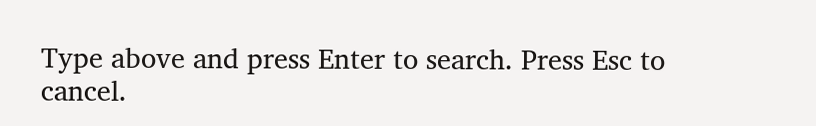Type above and press Enter to search. Press Esc to cancel.